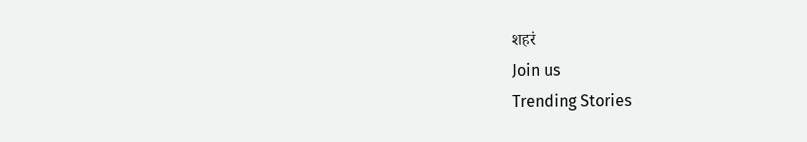शहरं
Join us
Trending Stories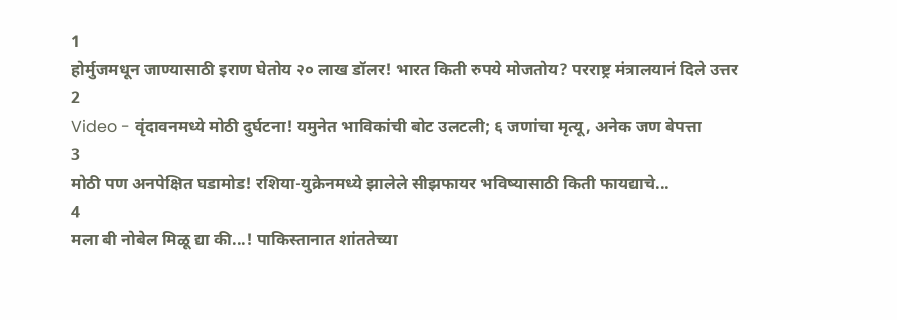1
होर्मुजमधून जाण्यासाठी इराण घेतोय २० लाख डॉलर! भारत किती रुपये मोजतोय? परराष्ट्र मंत्रालयानं दिले उत्तर
2
Video - वृंदावनमध्ये मोठी दुर्घटना! यमुनेत भाविकांची बोट उलटली; ६ जणांचा मृत्यू, अनेक जण बेपत्ता
3
मोठी पण अनपेक्षित घडामोड! रशिया-युक्रेनमध्ये झालेले सीझफायर भविष्यासाठी किती फायद्याचे...
4
मला बी नोबेल मिळू द्या की...! पाकिस्तानात शांततेच्या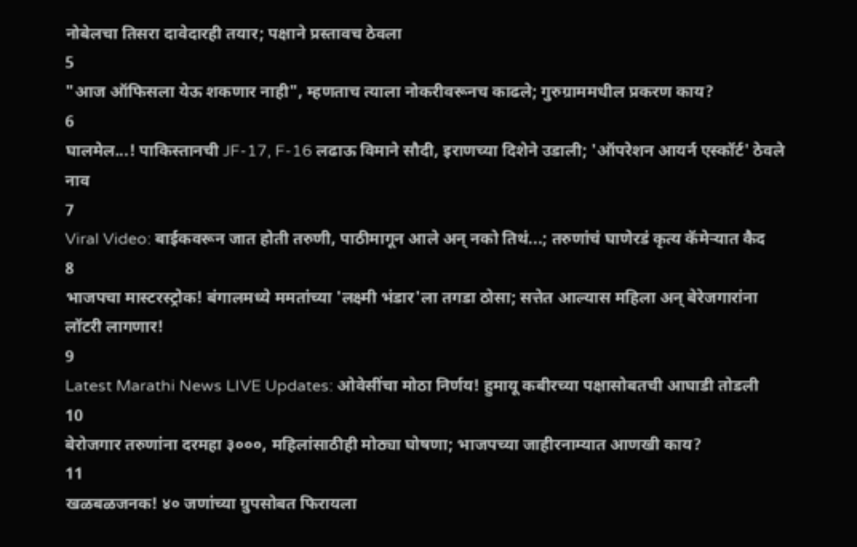नोबेलचा तिसरा दावेदारही तयार; पक्षाने प्रस्तावच ठेवला
5
"आज ऑफिसला येऊ शकणार नाही", म्हणताच त्याला नोकरीवरूनच काढले; गुरुग्राममधील प्रकरण काय?
6
घालमेल...! पाकिस्तानची JF-17, F-16 लढाऊ विमाने सौदी, इराणच्या दिशेने उडाली; 'ऑपरेशन आयर्न एस्कॉर्ट' ठेवले नाव
7
Viral Video: बाईकवरून जात होती तरुणी, पाठीमागून आले अन् नको तिथं...; तरुणांचं घाणेरडं कृत्य कॅमेऱ्यात कैद
8
भाजपचा मास्टरस्ट्रोक! बंगालमध्ये ममतांच्या 'लक्ष्मी भंडार'ला तगडा ठोसा; सत्तेत आल्यास महिला अन् बेरेजगारांना लॉटरी लागणार!
9
Latest Marathi News LIVE Updates: ओवेसींचा मोठा निर्णय! हुमायू कबीरच्या पक्षासोबतची आघाडी तोडली
10
बेरोजगार तरुणांना दरमहा ३०००, महिलांसाठीही मोठ्या घोषणा; भाजपच्या जाहीरनाम्यात आणखी काय?
11
खळबळजनक! ४० जणांच्या ग्रुपसोबत फिरायला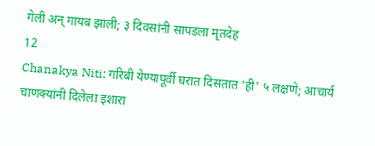गेली अन् गायब झाली; ३ दिवसांनी सापडला मृतदेह
12
Chanakya Niti: गरिबी येण्यापूर्वी घरात दिसतात 'ही' ५ लक्षणे; आचार्य चाणक्यांनी दिलेला इशारा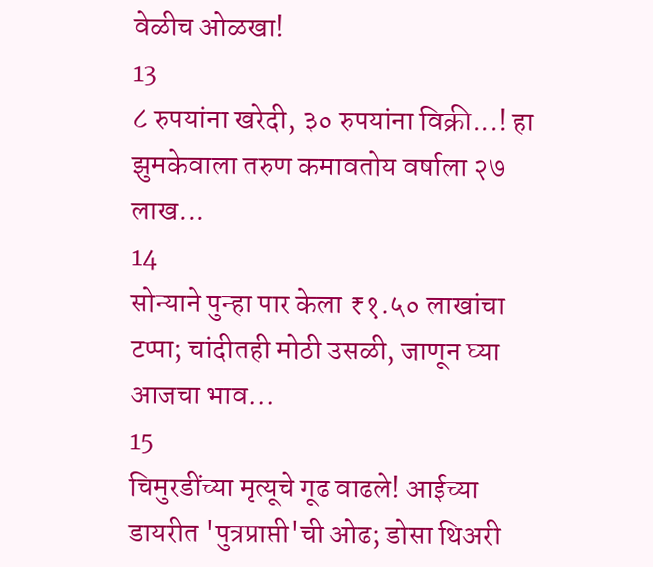वेळीच ओळखा!
13
८ रुपयांना खरेदी, ३० रुपयांना विक्री...! हा झुमकेवाला तरुण कमावतोय वर्षाला २७ लाख...
14
सोन्याने पुन्हा पार केला ₹१.५० लाखांचा टप्पा; चांदीतही मोठी उसळी, जाणून घ्या आजचा भाव...
15
चिमुरडींच्या मृत्यूचे गूढ वाढले! आईच्या डायरीत 'पुत्रप्राप्ती'ची ओढ; डोसा थिअरी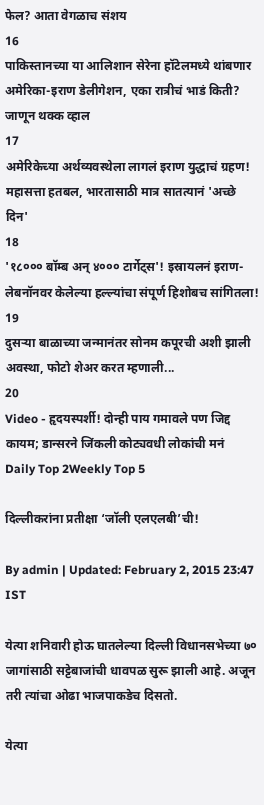फेल? आता वेगळाच संशय
16
पाकिस्तानच्या या आलिशान सेरेना हॉटेलमध्ये थांबणार अमेरिका-इराण डेलीगेशन, एका रात्रीचं भाडं किती? जाणून थक्क व्हाल
17
अमेरिकेच्या अर्थव्यवस्थेला लागलं इराण युद्धाचं ग्रहण! महासत्ता हतबल, भारतासाठी मात्र सातत्यानं 'अच्छे दिन'
18
'१८००० बॉम्ब अन् ४००० टार्गेट्स'! इस्रायलनं इराण-लेबनॉनवर केलेल्या हल्ल्यांचा संपूर्ण हिशोबच सांगितला!
19
दुसऱ्या बाळाच्या जन्मानंतर सोनम कपूरची अशी झाली अवस्था, फोटो शेअर करत म्हणाली...
20
Video - हृदयस्पर्शी! दोन्ही पाय गमावले पण जिद्द कायम; डान्सरने जिंकली कोट्यवधी लोकांची मनं
Daily Top 2Weekly Top 5

दिल्लीकरांना प्रतीक्षा ‘जॉली एलएलबी’ची!

By admin | Updated: February 2, 2015 23:47 IST

येत्या शनिवारी होऊ घातलेल्या दिल्ली विधानसभेच्या ७० जागांसाठी सट्टेबाजांची धावपळ सुरू झाली आहे. अजून तरी त्यांचा ओढा भाजपाकडेच दिसतो.

येत्या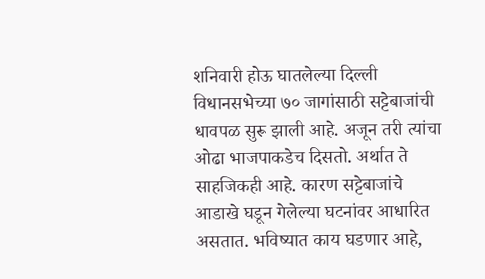शनिवारी होऊ घातलेल्या दिल्ली विधानसभेच्या ७० जागांसाठी सट्टेबाजांची धावपळ सुरू झाली आहे. अजून तरी त्यांचा ओढा भाजपाकडेच दिसतो. अर्थात ते साहजिकही आहे. कारण सट्टेबाजांचे आडाखे घडून गेलेल्या घटनांवर आधारित असतात. भविष्यात काय घडणार आहे,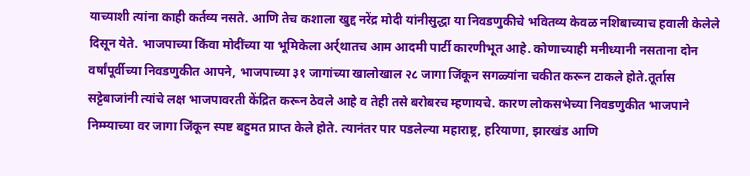याच्याशी त्यांना काही कर्तव्य नसते. आणि तेच कशाला खुद्द नरेंद्र मोदी यांनीसुद्धा या निवडणुकीचे भवितव्य केवळ नशिबाच्याच हवाली केलेले दिसून येते. भाजपाच्या किंवा मोदींच्या या भूमिकेला अर्र्थातच आम आदमी पार्टी कारणीभूत आहे. कोणाच्याही मनीध्यानी नसताना दोन वर्षांपूर्वीच्या निवडणुकीत आपने, भाजपाच्या ३१ जागांच्या खालोखाल २८ जागा जिंकून सगळ्यांना चकीत करून टाकले होते.तूर्तास सट्टेबाजांनी त्यांचे लक्ष भाजपावरती केंद्रित करून ठेवले आहे व तेही तसे बरोबरच म्हणायचे. कारण लोकसभेच्या निवडणुकीत भाजपाने निम्म्याच्या वर जागा जिंकून स्पष्ट बहुमत प्राप्त केले होते. त्यानंतर पार पडलेल्या महाराष्ट्र, हरियाणा, झारखंड आणि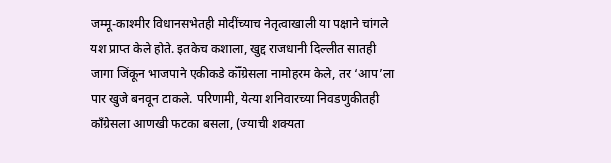जम्मू-काश्मीर विधानसभेतही मोदींच्याच नेतृत्वाखाली या पक्षाने चांगले यश प्राप्त केले होते. इतकेच कशाला, खुद्द राजधानी दिल्लीत सातही जागा जिंकून भाजपाने एकीकडे कॉँग्रेसला नामोहरम केले, तर ‘आप’ला पार खुजे बनवून टाकले. परिणामी, येत्या शनिवारच्या निवडणुकीतही काँग्रेसला आणखी फटका बसला, (ज्याची शक्यता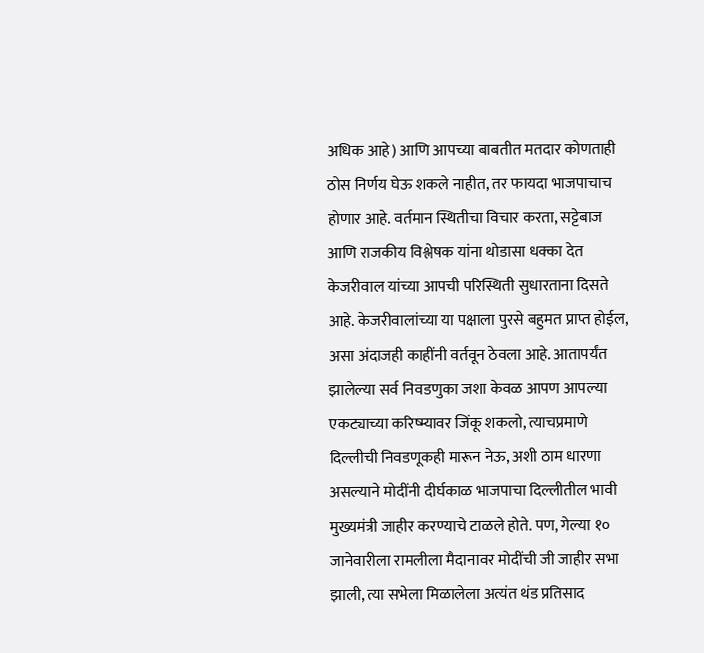अधिक आहे) आणि आपच्या बाबतीत मतदार कोणताही ठोस निर्णय घेऊ शकले नाहीत, तर फायदा भाजपाचाच होणार आहे. वर्तमान स्थितीचा विचार करता, सट्टेबाज आणि राजकीय विश्लेषक यांना थोडासा धक्का देत केजरीवाल यांच्या आपची परिस्थिती सुधारताना दिसते आहे. केजरीवालांच्या या पक्षाला पुरसे बहुमत प्राप्त होईल, असा अंदाजही काहींनी वर्तवून ठेवला आहे. आतापर्यंत झालेल्या सर्व निवडणुका जशा केवळ आपण आपल्या एकट्याच्या करिष्म्यावर जिंकू शकलो, त्याचप्रमाणे दिल्लीची निवडणूकही मारून नेऊ, अशी ठाम धारणा असल्याने मोदींनी दीर्घकाळ भाजपाचा दिल्लीतील भावी मुख्यमंत्री जाहीर करण्याचे टाळले होते. पण, गेल्या १० जानेवारीला रामलीला मैदानावर मोदींची जी जाहीर सभा झाली, त्या सभेला मिळालेला अत्यंत थंड प्रतिसाद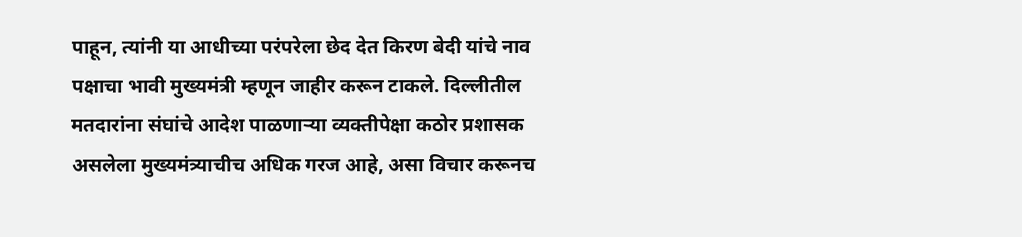पाहून, त्यांनी या आधीच्या परंपरेला छेद देत किरण बेदी यांचे नाव पक्षाचा भावी मुख्यमंत्री म्हणून जाहीर करून टाकले. दिल्लीतील मतदारांना संघांचे आदेश पाळणाऱ्या व्यक्तीपेक्षा कठोर प्रशासक असलेला मुख्यमंत्र्याचीच अधिक गरज आहे, असा विचार करूनच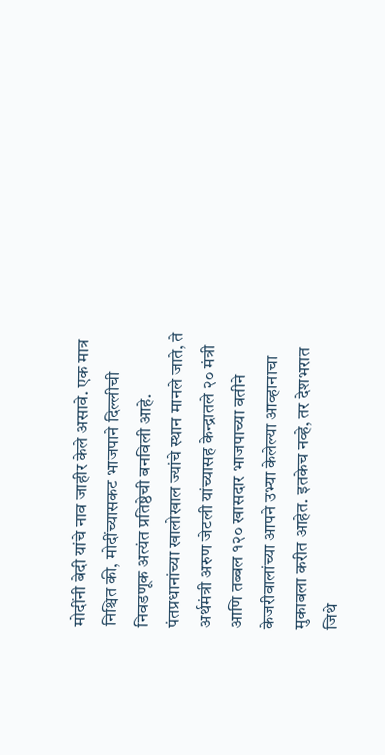मोदींनी बेदी यांचे नाव जाहीर केले असावे. एक मात्र निश्चित की, मोदींच्यासकट भाजपाने दिल्लीची निवडणूक अत्यंत प्रतिष्ठेची बनविली आहे. पंतप्रधानांच्या खालोखाल ज्यांचे स्थान मानले जाते, ते अर्थमंत्री अरुण जेटली यांच्यासह केन्द्रातले २० मंत्री आणि तब्बल १२० खासदार भाजपाच्या वतीने केजरीवालांच्या आपने उभ्या केलेल्या आव्हानाचा मुकाबला करीत आहेत. इतकेच नव्हे, तर देशभरात जिथे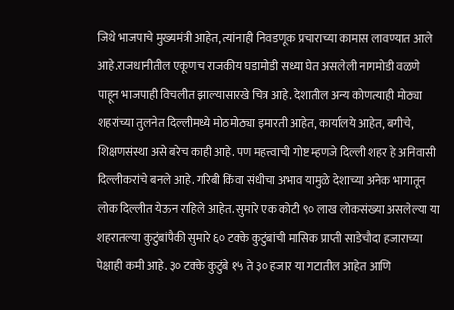जिथे भाजपाचे मुख्यमंत्री आहेत, त्यांनाही निवडणूक प्रचाराच्या कामास लावण्यात आले आहे.राजधानीतील एकूणच राजकीय घडामोडी सध्या घेत असलेली नागमोडी वळणे पाहून भाजपाही विचलीत झाल्यासारखे चित्र आहे. देशातील अन्य कोणत्याही मोठ्या शहरांच्या तुलनेत दिल्लीमध्ये मोठमोठ्या इमारती आहेत, कार्यालये आहेत, बगीचे, शिक्षणसंस्था असे बरेच काही आहे. पण महत्त्वाची गोष्ट म्हणजे दिल्ली शहर हे अनिवासी दिल्लीकरांचे बनले आहे. गरिबी किंवा संधीचा अभाव यामुळे देशाच्या अनेक भागातून लोक दिल्लीत येऊन राहिले आहेत. सुमारे एक कोटी ९० लाख लोकसंख्या असलेल्या या शहरातल्या कुटुंबांपैकी सुमारे ६० टक्के कुटुंबांची मासिक प्राप्ती साडेचौदा हजाराच्या पेक्षाही कमी आहे. ३० टक्के कुटुंबे १५ ते ३० हजार या गटातील आहेत आणि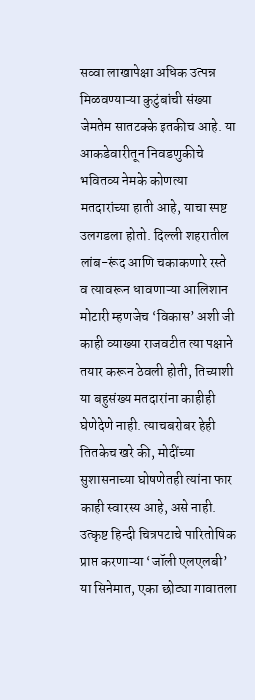सव्वा लाखापेक्षा अधिक उत्पन्न मिळवण्याऱ्या कुटुंबांची संख्या जेमतेम सातटक्के इतकीच आहे. या आकडेवारीतून निवडणुकीचे भवितव्य नेमके कोणत्या मतदारांच्या हाती आहे, याचा स्पष्ट उलगडला होतो. दिल्ली शहरातील लांब-रूंद आणि चकाकणारे रस्ते व त्यावरून धावणाऱ्या आलिशान मोटारी म्हणजेच ‘विकास’ अशी जी काही व्याख्या राजवटीत त्या पक्षाने तयार करून ठेवली होती, तिच्याशी या बहुसंख्य मतदारांना काहीही घेणेदेणे नाही. त्याचबरोबर हेही तितकेच खरे की, मोदींच्या सुशासनाच्या घोषणेतही त्यांना फार काही स्वारस्य आहे, असे नाही. उत्कृष्ट हिन्दी चित्रपटाचे पारितोषिक प्राप्त करणाऱ्या ‘जॉली एलएलबी’ या सिनेमात, एका छोट्या गावातला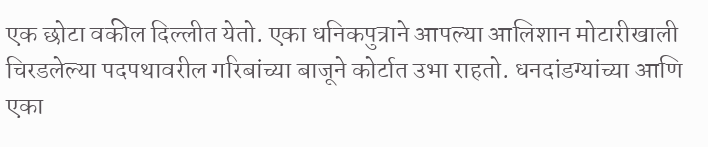एक छोटा वकील दिल्लीत येतो. एका धनिकपुत्राने आपल्या आलिशान मोटारीखाली चिरडलेल्या पदपथावरील गरिबांच्या बाजूने कोर्टात उभा राहतो. धनदांडग्यांच्या आणि एका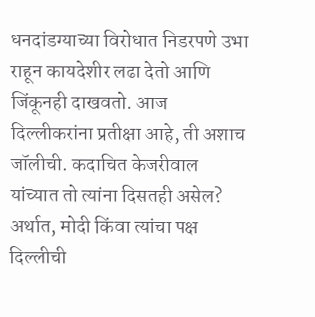धनदांडग्याच्या विरोधात निडरपणे उभा राहून कायदेशीर लढा देतो आणि जिंकूनही दाखवतो. आज दिल्लीकरांना प्रतीक्षा आहे, ती अशाच जॉलीची. कदाचित केजरीवाल यांच्यात तो त्यांना दिसतही असेल? अर्थात, मोदी किंवा त्यांचा पक्ष दिल्लीची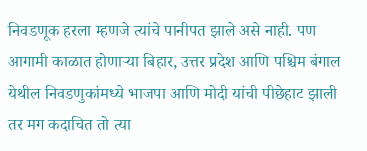निवडणूक हरला म्हणजे त्यांचे पानीपत झाले असे नाही. पण आगामी काळात होणाऱ्या बिहार, उत्तर प्रदेश आणि पश्चिम बंगाल येथील निवडणुकांमध्ये भाजपा आणि मोदी यांची पीछेहाट झाली तर मग कदाचित तो त्या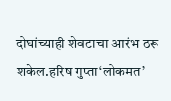दोघांच्याही शेवटाचा आरंभ ठरू शकेल.हरिष गुप्ता‘लोकमत’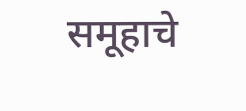समूहाचे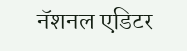नॅशनल एडिटर